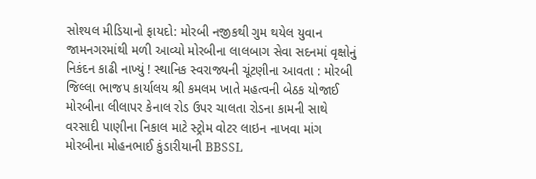સોશ્યલ મીડિયાનો ફાયદો: મોરબી નજીકથી ગુમ થયેલ યુવાન જામનગરમાંથી મળી આવ્યો મોરબીના લાલબાગ સેવા સદનમાં વૃક્ષોનું નિકંદન કાઢી નાખ્યું ! સ્થાનિક સ્વરાજ્યની ચૂંટણીના આવતા : મોરબી જિલ્લા ભાજપ કાર્યાલય શ્રી કમલમ ખાતે મહત્વની બેઠક યોજાઈ મોરબીના લીલાપર કેનાલ રોડ ઉપર ચાલતા રોડના કામની સાથે વરસાદી પાણીના નિકાલ માટે સ્ટ્રોમ વોટર લાઇન નાખવા માંગ મોરબીના મોહનભાઈ કુંડારીયાની BBSSL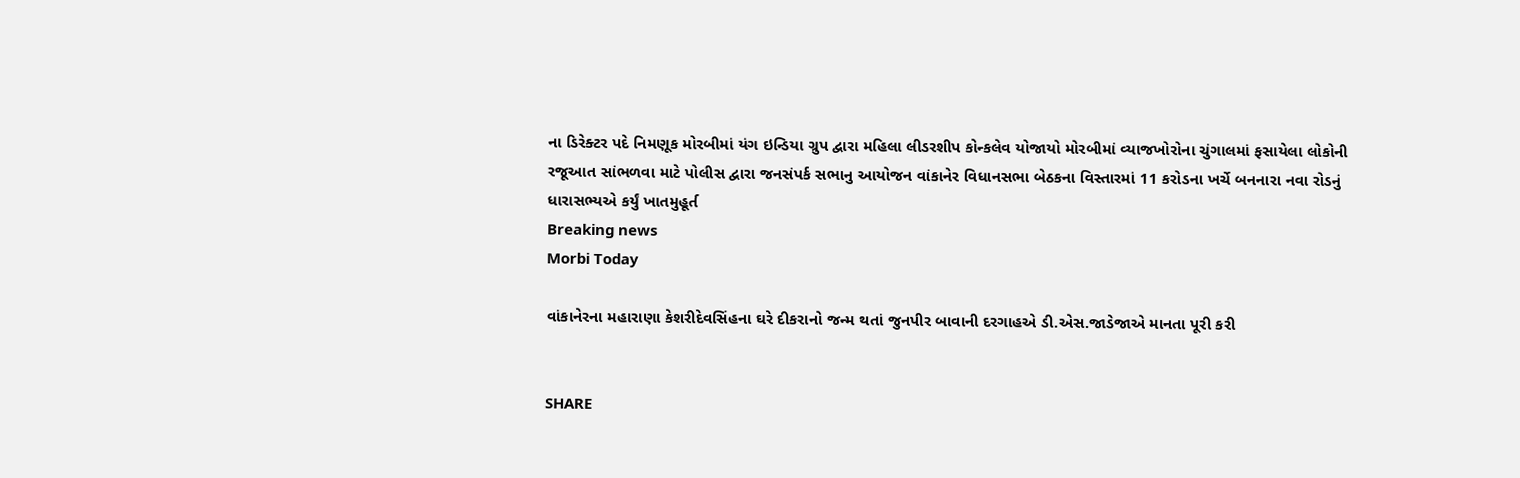ના ડિરેક્ટર પદે નિમણૂક મોરબીમાં યંગ ઇન્ડિયા ગ્રુપ દ્વારા મહિલા લીડરશીપ કોન્કલેવ યોજાયો મોરબીમાં વ્યાજખોરોના ચુંગાલમાં ફસાયેલા લોકોની રજૂઆત સાંભળવા માટે પોલીસ દ્વારા જનસંપર્ક સભાનુ આયોજન વાંકાનેર વિધાનસભા બેઠકના વિસ્તારમાં 11 કરોડના ખર્ચે બનનારા નવા રોડનું ધારાસભ્યએ કર્યું ખાતમુહૂર્ત
Breaking news
Morbi Today

વાંકાનેરના મહારાણા કેશરીદેવસિંહના ઘરે દીકરાનો જન્મ થતાં જુનપીર બાવાની દરગાહએ ડી.એસ.જાડેજાએ માનતા પૂરી કરી


SHARE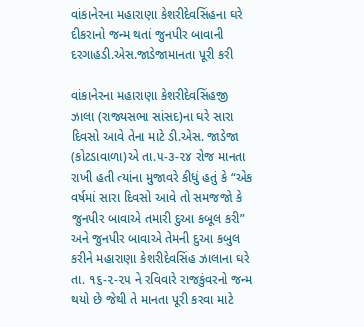વાંકાનેરના મહારાણા કેશરીદેવસિંહના ઘરે દીકરાનો જન્મ થતાં જુનપીર બાવાની દરગાહડી.એસ.જાડેજામાનતા પૂરી કરી

વાંકાનેરના મહારાણા કેશરીદેવસિંહજી ઝાલા (રાજ્યસભા સાંસદ)ના ઘરે સારા દિવસો આવે તેના માટે ડી.એસ. જાડેજા (કોટડાવાળા)એ તા.૫-૩-૨૪ રોજ માનતા રાખી હતી ત્યાંના મુજાવરે કીધું હતું કે “એક વર્ષમાં સારા દિવસો આવે તો સમજજો કે જુનપીર બાવાએ તમારી દુઆ કબૂલ કરી” અને જુનપીર બાવાએ તેમની દુઆ કબુલ કરીને મહારાણા કેશરીદેવસિંહ ઝાલાના ઘરે તા. ૧૬-૨-૨૫ ને રવિવારે રાજકુંવરનો જન્મ થયો છે જેથી તે માનતા પૂરી કરવા માટે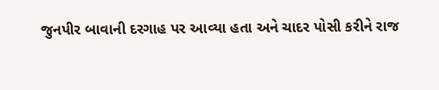જુનપીર બાવાની દરગાહ પર આવ્યા હતા અને ચાદર પોસી કરીને રાજ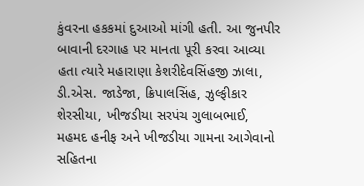કુંવરના હકકમાં દુઆઓ માંગી હતી. આ જુનપીર બાવાની દરગાહ પર માનતા પૂરી કરવા આવ્યા હતા ત્યારે મહારાણા કેશરીદેવસિંહજી ઝાલા, ડી.એસ. જાડેજા, ક્રિપાલસિંહ, ઝુલ્ફીકાર શેરસીયા, ખીજડીયા સરપંચ ગુલાબભાઈ, મહમદ હનીફ અને ખીજડીયા ગામના આગેવાનો સહિતના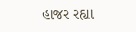હાજર રહ્યા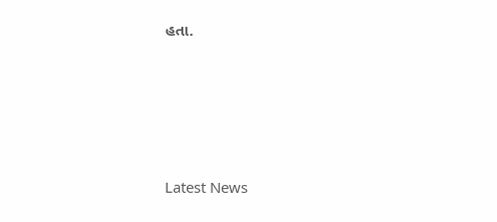હતા.






Latest News